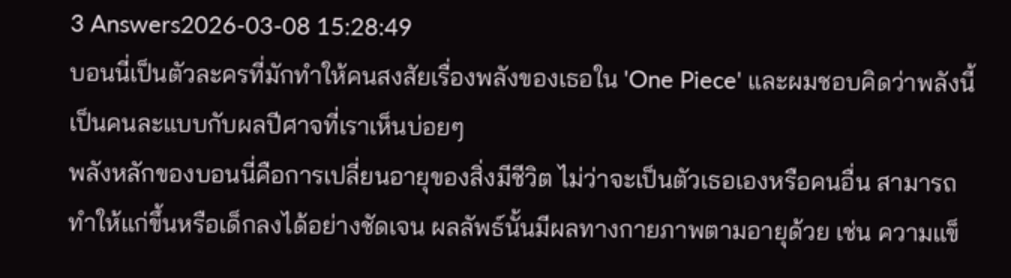3 Answers2026-03-08 15:28:49
บอนนี่เป็นตัวละครที่มักทำให้คนสงสัยเรื่องพลังของเธอใน 'One Piece' และผมชอบคิดว่าพลังนี้เป็นคนละแบบกับผลปีศาจที่เราเห็นบ่อยๆ
พลังหลักของบอนนี่คือการเปลี่ยนอายุของสิ่งมีชีวิต ไม่ว่าจะเป็นตัวเธอเองหรือคนอื่น สามารถทำให้แก่ขึ้นหรือเด็กลงได้อย่างชัดเจน ผลลัพธ์นั้นมีผลทางกายภาพตามอายุด้วย เช่น ความแข็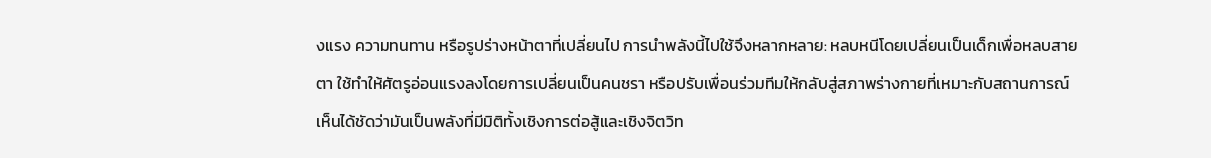งแรง ความทนทาน หรือรูปร่างหน้าตาที่เปลี่ยนไป การนำพลังนี้ไปใช้จึงหลากหลาย: หลบหนีโดยเปลี่ยนเป็นเด็กเพื่อหลบสายตา ใช้ทำให้ศัตรูอ่อนแรงลงโดยการเปลี่ยนเป็นคนชรา หรือปรับเพื่อนร่วมทีมให้กลับสู่สภาพร่างกายที่เหมาะกับสถานการณ์ เห็นได้ชัดว่ามันเป็นพลังที่มีมิติทั้งเชิงการต่อสู้และเชิงจิตวิท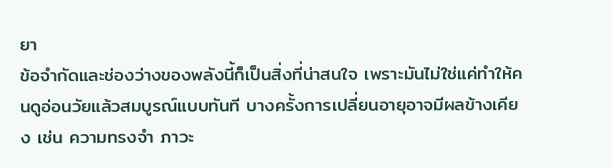ยา
ข้อจำกัดและช่องว่างของพลังนี้ก็เป็นสิ่งที่น่าสนใจ เพราะมันไม่ใช่แค่ทำให้คนดูอ่อนวัยแล้วสมบูรณ์แบบทันที บางครั้งการเปลี่ยนอายุอาจมีผลข้างเคียง เช่น ความทรงจำ ภาวะ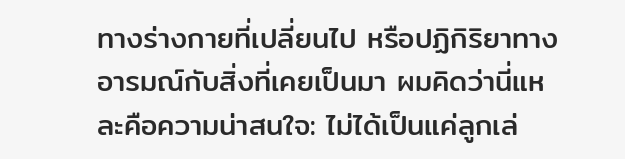ทางร่างกายที่เปลี่ยนไป หรือปฏิกิริยาทางอารมณ์กับสิ่งที่เคยเป็นมา ผมคิดว่านี่แหละคือความน่าสนใจ: ไม่ได้เป็นแค่ลูกเล่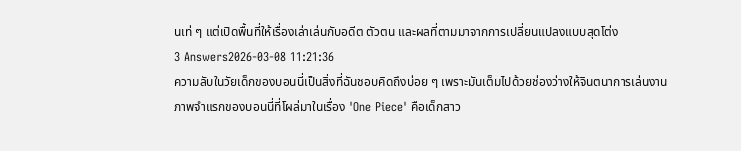นเท่ ๆ แต่เปิดพื้นที่ให้เรื่องเล่าเล่นกับอดีต ตัวตน และผลที่ตามมาจากการเปลี่ยนแปลงแบบสุดโต่ง
3 Answers2026-03-08 11:21:36
ความลับในวัยเด็กของบอนนี่เป็นสิ่งที่ฉันชอบคิดถึงบ่อย ๆ เพราะมันเต็มไปด้วยช่องว่างให้จินตนาการเล่นงาน
ภาพจำแรกของบอนนี่ที่โผล่มาในเรื่อง 'One Piece' คือเด็กสาว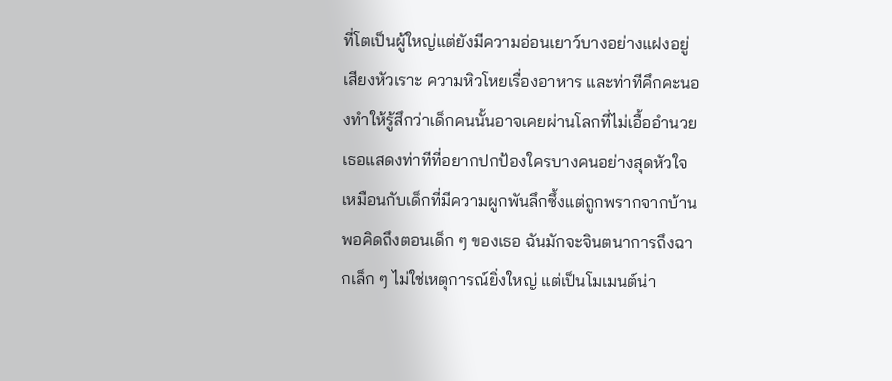ที่โตเป็นผู้ใหญ่แต่ยังมีความอ่อนเยาว์บางอย่างแฝงอยู่ เสียงหัวเราะ ความหิวโหยเรื่องอาหาร และท่าทีคึกคะนองทำให้รู้สึกว่าเด็กคนนั้นอาจเคยผ่านโลกที่ไม่เอื้ออำนวย เธอแสดงท่าทีที่อยากปกป้องใครบางคนอย่างสุดหัวใจ เหมือนกับเด็กที่มีความผูกพันลึกซึ้งแต่ถูกพรากจากบ้าน
พอคิดถึงตอนเด็ก ๆ ของเธอ ฉันมักจะจินตนาการถึงฉากเล็ก ๆ ไม่ใช่เหตุการณ์ยิ่งใหญ่ แต่เป็นโมเมนต์น่า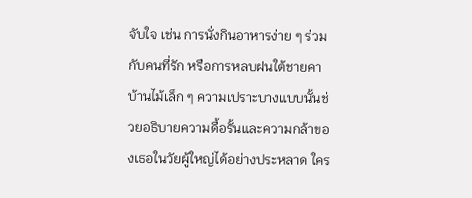จับใจ เช่น การนั่งกินอาหารง่าย ๆ ร่วมกับคนที่รัก หรือการหลบฝนใต้ชายคาบ้านไม้เล็ก ๆ ความเปราะบางแบบนั้นช่วยอธิบายความดื้อรั้นและความกล้าของเธอในวัยผู้ใหญ่ได้อย่างประหลาด ใคร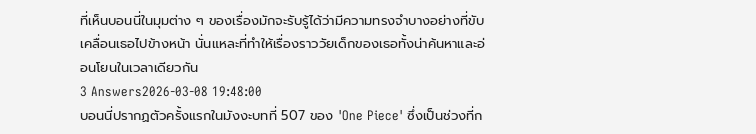ที่เห็นบอนนี่ในมุมต่าง ๆ ของเรื่องมักจะรับรู้ได้ว่ามีความทรงจำบางอย่างที่ขับเคลื่อนเธอไปข้างหน้า นั่นแหละที่ทำให้เรื่องราววัยเด็กของเธอทั้งน่าค้นหาและอ่อนโยนในเวลาเดียวกัน
3 Answers2026-03-08 19:48:00
บอนนี่ปรากฏตัวครั้งแรกในมังงะบทที่ 507 ของ 'One Piece' ซึ่งเป็นช่วงที่ก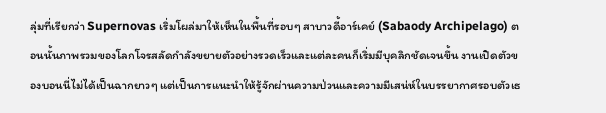ลุ่มที่เรียกว่า Supernovas เริ่มโผล่มาให้เห็นในพื้นที่รอบๆ สาบาวดี้อาร์เคย์ (Sabaody Archipelago) ตอนนั้นภาพรวมของโลกโจรสลัดกำลังขยายตัวอย่างรวดเร็วและแต่ละคนก็เริ่มมีบุคลิกชัดเจนขึ้น งานเปิดตัวของบอนนี่ไม่ได้เป็นฉากยาวๆ แต่เป็นการแนะนำให้รู้จักผ่านความป่วนและความมีเสน่ห์ในบรรยากาศรอบตัวเธ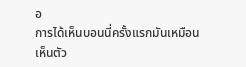อ
การได้เห็นบอนนี่ครั้งแรกมันเหมือนเห็นตัว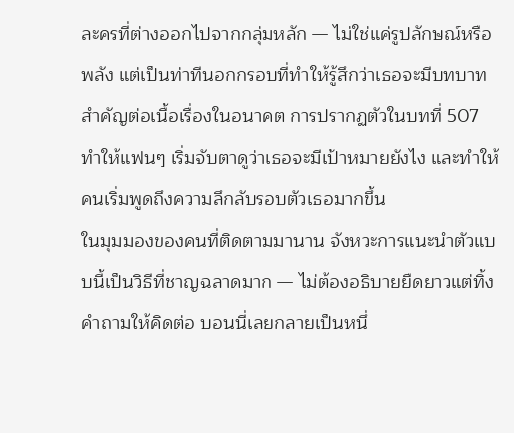ละครที่ต่างออกไปจากกลุ่มหลัก — ไม่ใช่แค่รูปลักษณ์หรือพลัง แต่เป็นท่าทีนอกกรอบที่ทำให้รู้สึกว่าเธอจะมีบทบาทสำคัญต่อเนื้อเรื่องในอนาคต การปรากฏตัวในบทที่ 507 ทำให้แฟนๆ เริ่มจับตาดูว่าเธอจะมีเป้าหมายยังไง และทำให้คนเริ่มพูดถึงความลึกลับรอบตัวเธอมากขึ้น
ในมุมมองของคนที่ติดตามมานาน จังหวะการแนะนำตัวแบบนี้เป็นวิธีที่ชาญฉลาดมาก — ไม่ต้องอธิบายยืดยาวแต่ทิ้งคำถามให้คิดต่อ บอนนี่เลยกลายเป็นหนึ่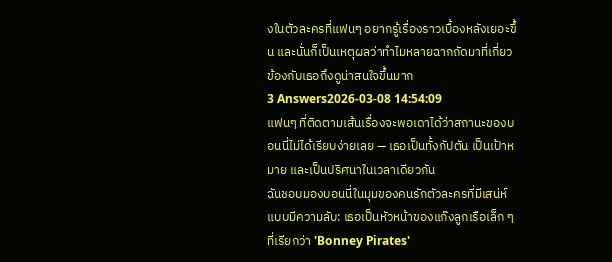งในตัวละครที่แฟนๆ อยากรู้เรื่องราวเบื้องหลังเยอะขึ้น และนั่นก็เป็นเหตุผลว่าทำไมหลายฉากถัดมาที่เกี่ยวข้องกับเธอถึงดูน่าสนใจขึ้นมาก
3 Answers2026-03-08 14:54:09
แฟนๆ ที่ติดตามเส้นเรื่องจะพอเดาได้ว่าสถานะของบอนนี่ไม่ได้เรียบง่ายเลย — เธอเป็นทั้งกัปตัน เป็นเป้าหมาย และเป็นปริศนาในเวลาเดียวกัน
ฉันชอบมองบอนนี่ในมุมของคนรักตัวละครที่มีเสน่ห์แบบมีความลับ: เธอเป็นหัวหน้าของแก๊งลูกเรือเล็ก ๆ ที่เรียกว่า 'Bonney Pirates'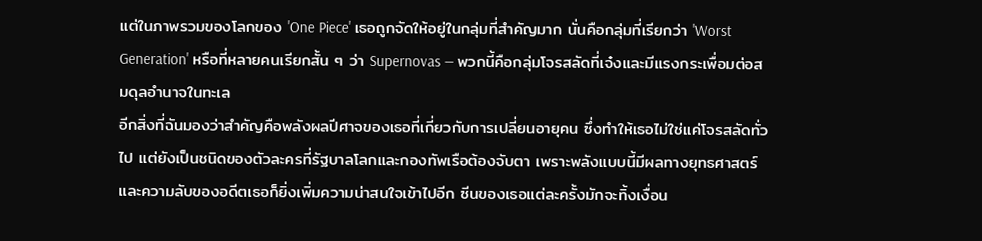แต่ในภาพรวมของโลกของ 'One Piece' เธอถูกจัดให้อยู่ในกลุ่มที่สำคัญมาก นั่นคือกลุ่มที่เรียกว่า 'Worst Generation' หรือที่หลายคนเรียกสั้น ๆ ว่า Supernovas — พวกนี้คือกลุ่มโจรสลัดที่เจ๋งและมีแรงกระเพื่อมต่อสมดุลอำนาจในทะเล
อีกสิ่งที่ฉันมองว่าสำคัญคือพลังผลปีศาจของเธอที่เกี่ยวกับการเปลี่ยนอายุคน ซึ่งทำให้เธอไม่ใช่แค่โจรสลัดทั่วไป แต่ยังเป็นชนิดของตัวละครที่รัฐบาลโลกและกองทัพเรือต้องจับตา เพราะพลังแบบนี้มีผลทางยุทธศาสตร์และความลับของอดีตเธอก็ยิ่งเพิ่มความน่าสนใจเข้าไปอีก ซีนของเธอแต่ละครั้งมักจะทิ้งเงื่อน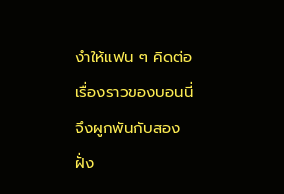งำให้แฟน ๆ คิดต่อ เรื่องราวของบอนนี่จึงผูกพันกับสองฝั่ง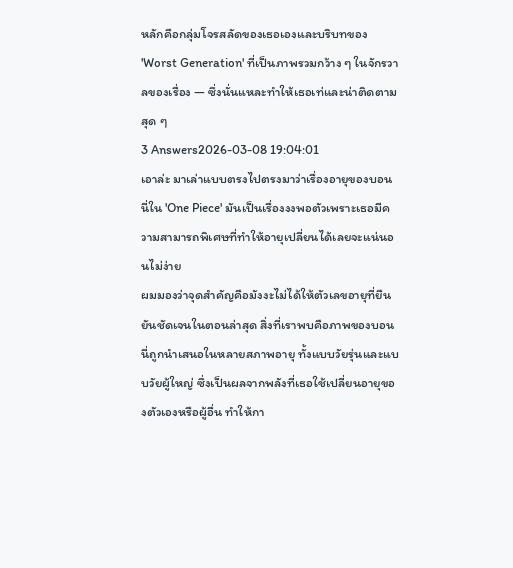หลักคือกลุ่มโจรสลัดของเธอเองและบริบทของ 'Worst Generation' ที่เป็นภาพรวมกว้าง ๆ ในจักรวาลของเรื่อง — ซึ่งนั่นแหละทำให้เธอเท่และน่าติดตามสุด ๆ
3 Answers2026-03-08 19:04:01
เอาล่ะ มาเล่าแบบตรงไปตรงมาว่าเรื่องอายุของบอนนี่ใน 'One Piece' มันเป็นเรื่องงงพอตัวเพราะเธอมีความสามารถพิเศษที่ทำให้อายุเปลี่ยนได้เลยจะแน่นอนไม่ง่าย
ผมมองว่าจุดสำคัญคือมังงะไม่ได้ให้ตัวเลขอายุที่ยืนยันชัดเจนในตอนล่าสุด สิ่งที่เราพบคือภาพของบอนนี่ถูกนำเสนอในหลายสภาพอายุ ทั้งแบบวัยรุ่นและแบบวัยผู้ใหญ่ ซึ่งเป็นผลจากพลังที่เธอใช้เปลี่ยนอายุของตัวเองหรือผู้อื่น ทำให้กา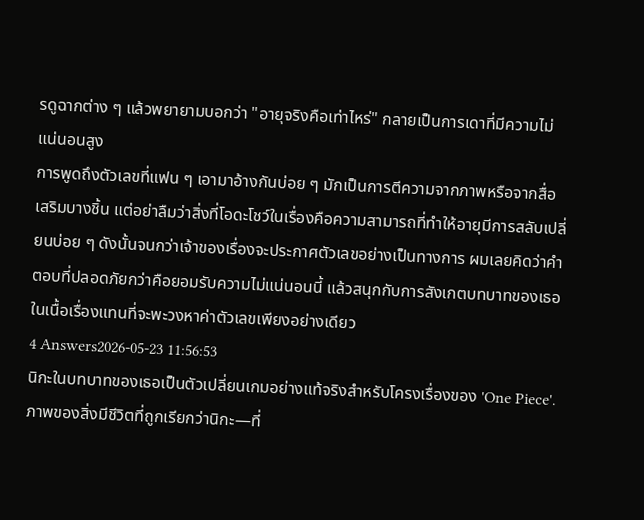รดูฉากต่าง ๆ แล้วพยายามบอกว่า "อายุจริงคือเท่าไหร่" กลายเป็นการเดาที่มีความไม่แน่นอนสูง
การพูดถึงตัวเลขที่แฟน ๆ เอามาอ้างกันบ่อย ๆ มักเป็นการตีความจากภาพหรือจากสื่อเสริมบางชิ้น แต่อย่าลืมว่าสิ่งที่โอดะโชว์ในเรื่องคือความสามารถที่ทำให้อายุมีการสลับเปลี่ยนบ่อย ๆ ดังนั้นจนกว่าเจ้าของเรื่องจะประกาศตัวเลขอย่างเป็นทางการ ผมเลยคิดว่าคำตอบที่ปลอดภัยกว่าคือยอมรับความไม่แน่นอนนี้ แล้วสนุกกับการสังเกตบทบาทของเธอในเนื้อเรื่องแทนที่จะพะวงหาค่าตัวเลขเพียงอย่างเดียว
4 Answers2026-05-23 11:56:53
นิกะในบทบาทของเธอเป็นตัวเปลี่ยนเกมอย่างแท้จริงสำหรับโครงเรื่องของ 'One Piece'.
ภาพของสิ่งมีชีวิตที่ถูกเรียกว่านิกะ—ที่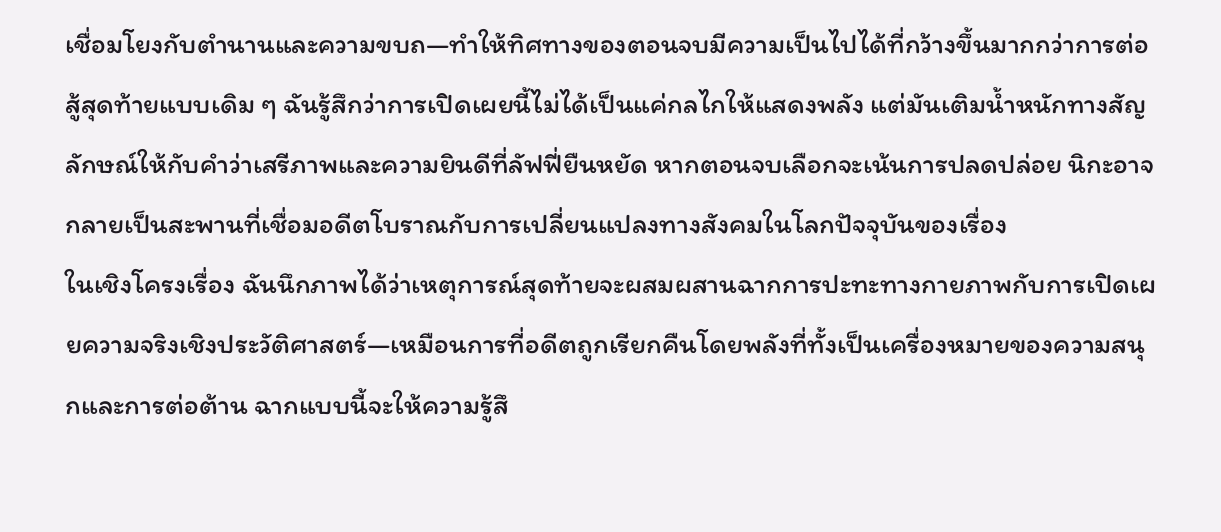เชื่อมโยงกับตำนานและความขบถ—ทำให้ทิศทางของตอนจบมีความเป็นไปได้ที่กว้างขึ้นมากกว่าการต่อสู้สุดท้ายแบบเดิม ๆ ฉันรู้สึกว่าการเปิดเผยนี้ไม่ได้เป็นแค่กลไกให้แสดงพลัง แต่มันเติมน้ำหนักทางสัญลักษณ์ให้กับคำว่าเสรีภาพและความยินดีที่ลัฟฟี่ยืนหยัด หากตอนจบเลือกจะเน้นการปลดปล่อย นิกะอาจกลายเป็นสะพานที่เชื่อมอดีตโบราณกับการเปลี่ยนแปลงทางสังคมในโลกปัจจุบันของเรื่อง
ในเชิงโครงเรื่อง ฉันนึกภาพได้ว่าเหตุการณ์สุดท้ายจะผสมผสานฉากการปะทะทางกายภาพกับการเปิดเผยความจริงเชิงประวัติศาสตร์—เหมือนการที่อดีตถูกเรียกคืนโดยพลังที่ทั้งเป็นเครื่องหมายของความสนุกและการต่อต้าน ฉากแบบนี้จะให้ความรู้สึ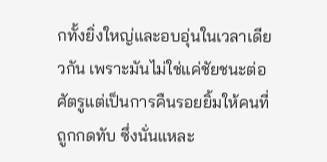กทั้งยิ่งใหญ่และอบอุ่นในเวลาเดียวกัน เพราะมันไม่ใช่แค่ชัยชนะต่อศัตรูแต่เป็นการคืนรอยยิ้มให้คนที่ถูกกดทับ ซึ่งนั่นแหละ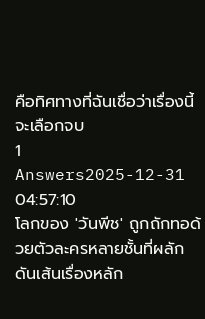คือทิศทางที่ฉันเชื่อว่าเรื่องนี้จะเลือกจบ
1 Answers2025-12-31 04:57:10
โลกของ 'วันพีช' ถูกถักทอด้วยตัวละครหลายชั้นที่ผลักดันเส้นเรื่องหลัก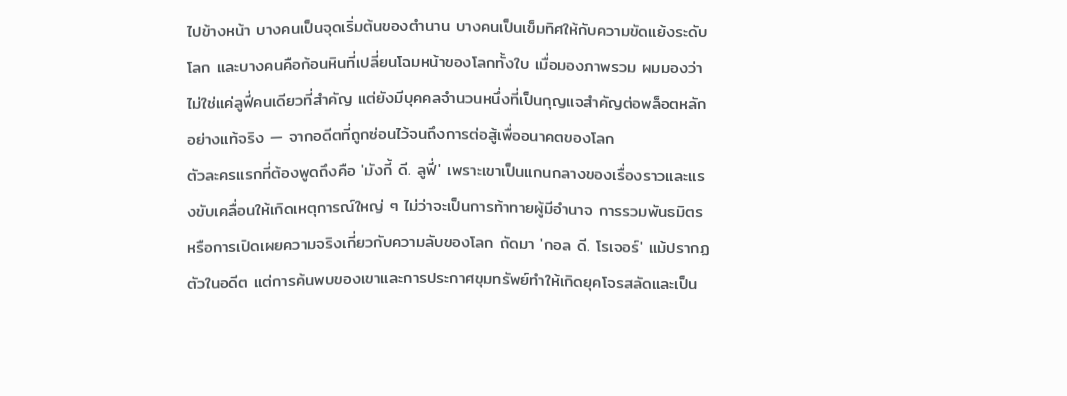ไปข้างหน้า บางคนเป็นจุดเริ่มต้นของตำนาน บางคนเป็นเข็มทิศให้กับความขัดแย้งระดับโลก และบางคนคือก้อนหินที่เปลี่ยนโฉมหน้าของโลกทั้งใบ เมื่อมองภาพรวม ผมมองว่าไม่ใช่แค่ลูฟี่คนเดียวที่สำคัญ แต่ยังมีบุคคลจำนวนหนึ่งที่เป็นกุญแจสำคัญต่อพล็อตหลักอย่างแท้จริง — จากอดีตที่ถูกซ่อนไว้จนถึงการต่อสู้เพื่ออนาคตของโลก
ตัวละครแรกที่ต้องพูดถึงคือ 'มังกี้ ดี. ลูฟี่' เพราะเขาเป็นแกนกลางของเรื่องราวและแรงขับเคลื่อนให้เกิดเหตุการณ์ใหญ่ ๆ ไม่ว่าจะเป็นการท้าทายผู้มีอำนาจ การรวมพันธมิตร หรือการเปิดเผยความจริงเกี่ยวกับความลับของโลก ถัดมา 'กอล ดี. โรเจอร์' แม้ปรากฏตัวในอดีต แต่การค้นพบของเขาและการประกาศขุมทรัพย์ทำให้เกิดยุคโจรสลัดและเป็น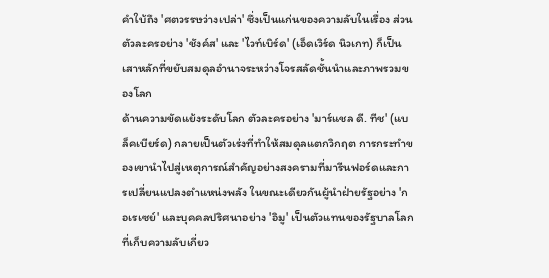คำใบ้ถึง 'ศตวรรษว่างเปล่า' ซึ่งเป็นแก่นของความลับในเรื่อง ส่วนตัวละครอย่าง 'ชังค์ส' และ 'ไวท์เบิร์ด' (เอ็ดเวิร์ด นิวเกท) ก็เป็นเสาหลักที่ขยับสมดุลอำนาจระหว่างโจรสลัดชั้นนำและภาพรวมของโลก
ด้านความขัดแย้งระดับโลก ตัวละครอย่าง 'มาร์แชล ดี. ทีช' (แบล็คเบียร์ด) กลายเป็นตัวเร่งที่ทำให้สมดุลแตกวิกฤต การกระทำของเขานำไปสู่เหตุการณ์สำคัญอย่างสงครามที่มารีนฟอร์ดและการเปลี่ยนแปลงตำแหน่งพลัง ในขณะเดียวกันผู้นำฝ่ายรัฐอย่าง 'กอเรเซย์' และบุคคลปริศนาอย่าง 'อิมู' เป็นตัวแทนของรัฐบาลโลกที่เก็บความลับเกี่ยว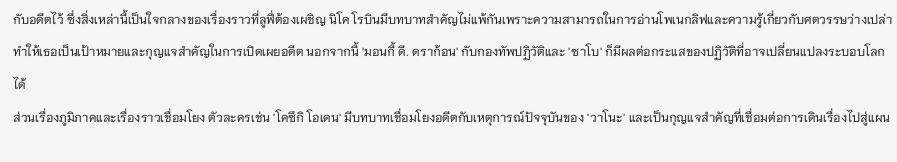กับอดีตไว้ ซึ่งสิ่งเหล่านี้เป็นใจกลางของเรื่องราวที่ลูฟี่ต้องเผชิญ นิโค โรบินมีบทบาทสำคัญไม่แพ้กันเพราะความสามารถในการอ่านโพเนกลิฟและความรู้เกี่ยวกับศตวรรษว่างเปล่าทำให้เธอเป็นเป้าหมายและกุญแจสำคัญในการเปิดเผยอดีต นอกจากนี้ 'มอนกี้ ดี. ดราก้อน' กับกองทัพปฏิวัติและ 'ซาโบ' ก็มีผลต่อกระแสของปฏิวัติที่อาจเปลี่ยนแปลงระบอบโลกได้
ส่วนเรื่องภูมิภาคและเรื่องราวเชื่อมโยง ตัวละครเช่น 'โคซึกิ โอเดน' มีบทบาทเชื่อมโยงอดีตกับเหตุการณ์ปัจจุบันของ 'วาโนะ' และเป็นกุญแจสำคัญที่เชื่อมต่อการเดินเรื่องไปสู่แผน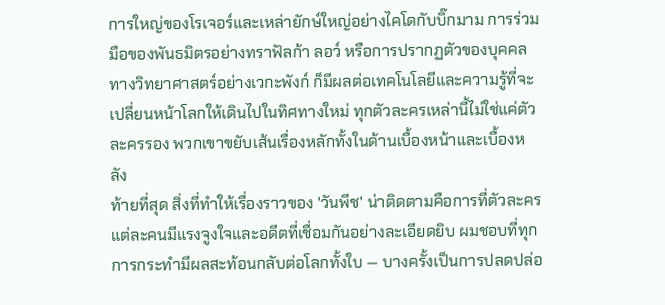การใหญ่ของโรเจอร์และเหล่ายักษ์ใหญ่อย่างไคโดกับบิ๊กมาม การร่วมมือของพันธมิตรอย่างทราฟัลก้า ลอว์ หรือการปรากฏตัวของบุคคลทางวิทยาศาสตร์อย่างเวกะพังก์ ก็มีผลต่อเทคโนโลยีและความรู้ที่จะเปลี่ยนหน้าโลกให้เดินไปในทิศทางใหม่ ทุกตัวละครเหล่านี้ไม่ใช่แค่ตัวละครรอง พวกเขาขยับเส้นเรื่องหลักทั้งในด้านเบื้องหน้าและเบื้องหลัง
ท้ายที่สุด สิ่งที่ทำให้เรื่องราวของ 'วันพีช' น่าติดตามคือการที่ตัวละครแต่ละคนมีแรงจูงใจและอดีตที่เชื่อมกันอย่างละเอียดยิบ ผมชอบที่ทุกการกระทำมีผลสะท้อนกลับต่อโลกทั้งใบ — บางครั้งเป็นการปลดปล่อ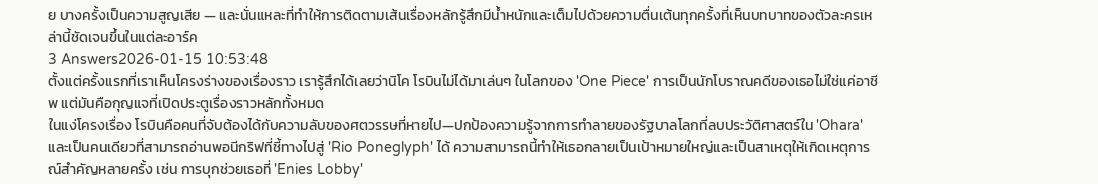ย บางครั้งเป็นความสูญเสีย — และนั่นแหละที่ทำให้การติดตามเส้นเรื่องหลักรู้สึกมีน้ำหนักและเต็มไปด้วยความตื่นเต้นทุกครั้งที่เห็นบทบาทของตัวละครเหล่านี้ชัดเจนขึ้นในแต่ละอาร์ค
3 Answers2026-01-15 10:53:48
ตั้งแต่ครั้งแรกที่เราเห็นโครงร่างของเรื่องราว เรารู้สึกได้เลยว่านิโค โรบินไม่ได้มาเล่นๆ ในโลกของ 'One Piece' การเป็นนักโบราณคดีของเธอไม่ใช่แค่อาชีพ แต่มันคือกุญแจที่เปิดประตูเรื่องราวหลักทั้งหมด
ในแง่โครงเรื่อง โรบินคือคนที่จับต้องได้กับความลับของศตวรรษที่หายไป—ปกป้องความรู้จากการทำลายของรัฐบาลโลกที่ลบประวัติศาสตร์ใน 'Ohara' และเป็นคนเดียวที่สามารถอ่านพอนีกริฟที่ชี้ทางไปสู่ 'Rio Poneglyph' ได้ ความสามารถนี้ทำให้เธอกลายเป็นเป้าหมายใหญ่และเป็นสาเหตุให้เกิดเหตุการณ์สำคัญหลายครั้ง เช่น การบุกช่วยเธอที่ 'Enies Lobby'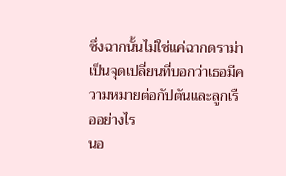ซึ่งฉากนั้นไม่ใช่แค่ฉากดราม่า เป็นจุดเปลี่ยนที่บอกว่าเธอมีความหมายต่อกัปตันและลูกเรืออย่างไร
นอ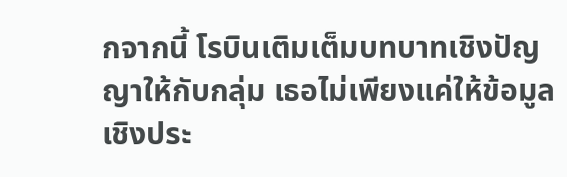กจากนี้ โรบินเติมเต็มบทบาทเชิงปัญญาให้กับกลุ่ม เธอไม่เพียงแค่ให้ข้อมูลเชิงประ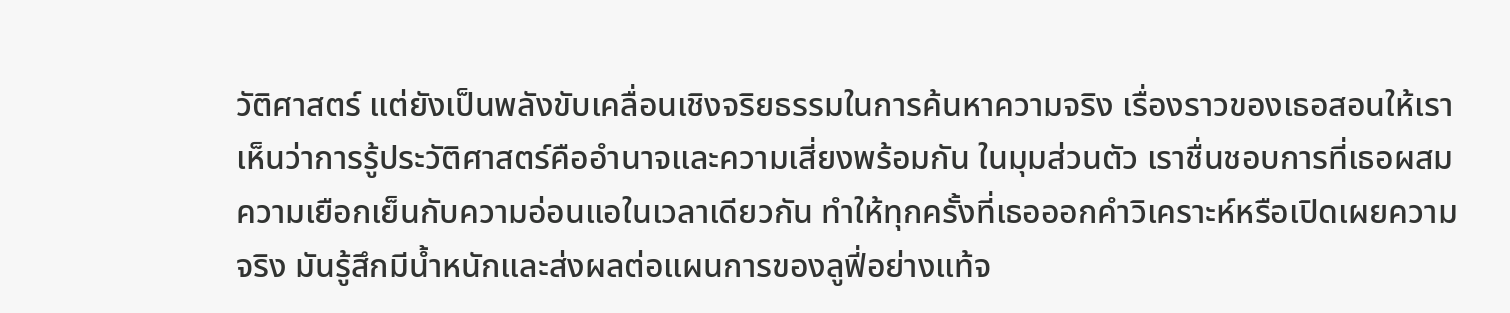วัติศาสตร์ แต่ยังเป็นพลังขับเคลื่อนเชิงจริยธรรมในการค้นหาความจริง เรื่องราวของเธอสอนให้เราเห็นว่าการรู้ประวัติศาสตร์คืออำนาจและความเสี่ยงพร้อมกัน ในมุมส่วนตัว เราชื่นชอบการที่เธอผสมความเยือกเย็นกับความอ่อนแอในเวลาเดียวกัน ทำให้ทุกครั้งที่เธอออกคำวิเคราะห์หรือเปิดเผยความจริง มันรู้สึกมีน้ำหนักและส่งผลต่อแผนการของลูฟี่อย่างแท้จ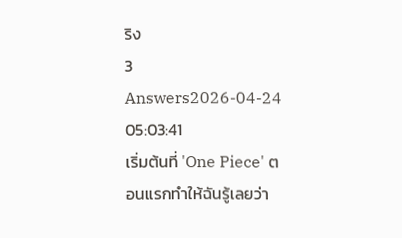ริง
3 Answers2026-04-24 05:03:41
เริ่มต้นที่ 'One Piece' ตอนแรกทำให้ฉันรู้เลยว่า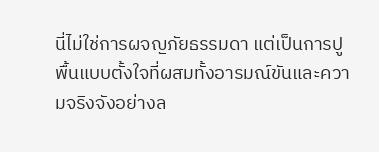นี่ไม่ใช่การผจญภัยธรรมดา แต่เป็นการปูพื้นแบบตั้งใจที่ผสมทั้งอารมณ์ขันและความจริงจังอย่างล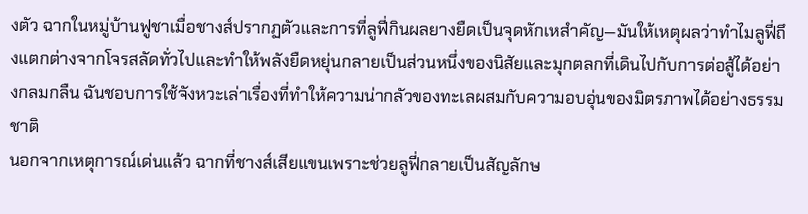งตัว ฉากในหมู่บ้านฟูชาเมื่อชางส์ปรากฏตัวและการที่ลูฟี่กินผลยางยืดเป็นจุดหักเหสำคัญ—มันให้เหตุผลว่าทำไมลูฟี่ถึงแตกต่างจากโจรสลัดทั่วไปและทำให้พลังยืดหยุ่นกลายเป็นส่วนหนึ่งของนิสัยและมุกตลกที่เดินไปกับการต่อสู้ได้อย่างกลมกลืน ฉันชอบการใช้จังหวะเล่าเรื่องที่ทำให้ความน่ากลัวของทะเลผสมกับความอบอุ่นของมิตรภาพได้อย่างธรรมชาติ
นอกจากเหตุการณ์เด่นแล้ว ฉากที่ชางส์เสียแขนเพราะช่วยลูฟี่กลายเป็นสัญลักษ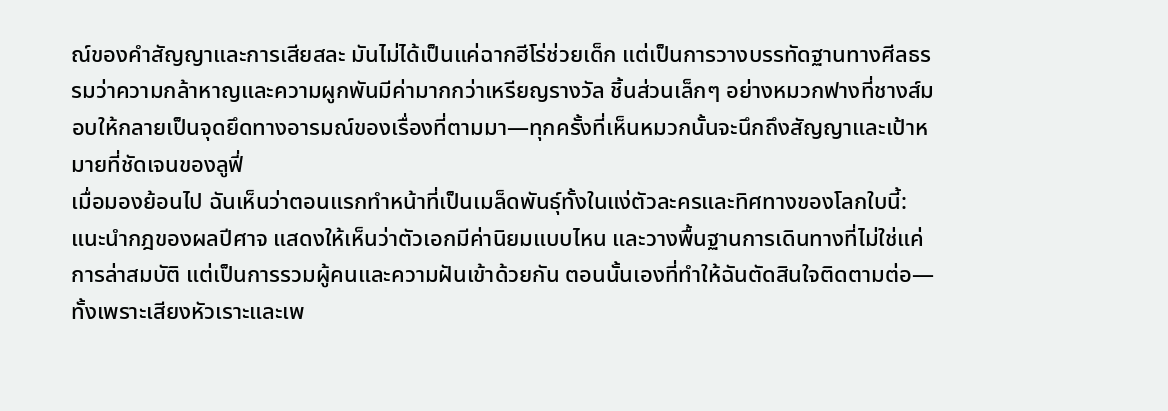ณ์ของคำสัญญาและการเสียสละ มันไม่ได้เป็นแค่ฉากฮีโร่ช่วยเด็ก แต่เป็นการวางบรรทัดฐานทางศีลธรรมว่าความกล้าหาญและความผูกพันมีค่ามากกว่าเหรียญรางวัล ชิ้นส่วนเล็กๆ อย่างหมวกฟางที่ชางส์มอบให้กลายเป็นจุดยึดทางอารมณ์ของเรื่องที่ตามมา—ทุกครั้งที่เห็นหมวกนั้นจะนึกถึงสัญญาและเป้าหมายที่ชัดเจนของลูฟี่
เมื่อมองย้อนไป ฉันเห็นว่าตอนแรกทำหน้าที่เป็นเมล็ดพันธุ์ทั้งในแง่ตัวละครและทิศทางของโลกใบนี้: แนะนำกฎของผลปีศาจ แสดงให้เห็นว่าตัวเอกมีค่านิยมแบบไหน และวางพื้นฐานการเดินทางที่ไม่ใช่แค่การล่าสมบัติ แต่เป็นการรวมผู้คนและความฝันเข้าด้วยกัน ตอนนั้นเองที่ทำให้ฉันตัดสินใจติดตามต่อ—ทั้งเพราะเสียงหัวเราะและเพ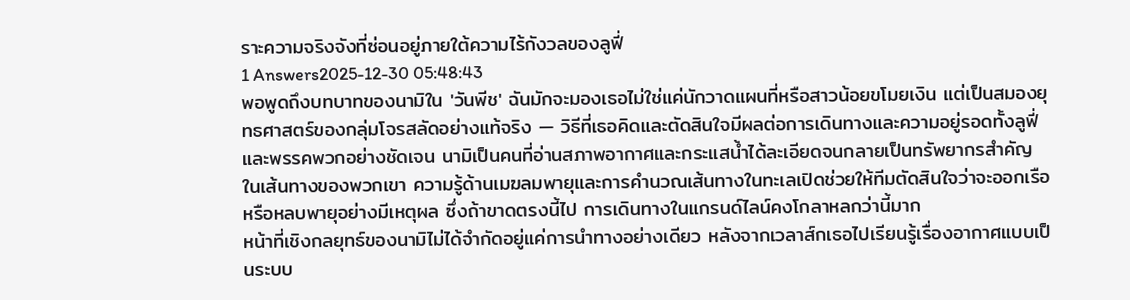ราะความจริงจังที่ซ่อนอยู่ภายใต้ความไร้กังวลของลูฟี่
1 Answers2025-12-30 05:48:43
พอพูดถึงบทบาทของนามิใน 'วันพีช' ฉันมักจะมองเธอไม่ใช่แค่นักวาดแผนที่หรือสาวน้อยขโมยเงิน แต่เป็นสมองยุทธศาสตร์ของกลุ่มโจรสลัดอย่างแท้จริง — วิธีที่เธอคิดและตัดสินใจมีผลต่อการเดินทางและความอยู่รอดทั้งลูฟี่และพรรคพวกอย่างชัดเจน นามิเป็นคนที่อ่านสภาพอากาศและกระแสน้ำได้ละเอียดจนกลายเป็นทรัพยากรสำคัญในเส้นทางของพวกเขา ความรู้ด้านเมฆลมพายุและการคำนวณเส้นทางในทะเลเปิดช่วยให้ทีมตัดสินใจว่าจะออกเรือหรือหลบพายุอย่างมีเหตุผล ซึ่งถ้าขาดตรงนี้ไป การเดินทางในแกรนด์ไลน์คงโกลาหลกว่านี้มาก
หน้าที่เชิงกลยุทธ์ของนามิไม่ได้จำกัดอยู่แค่การนำทางอย่างเดียว หลังจากเวลาส์กเธอไปเรียนรู้เรื่องอากาศแบบเป็นระบบ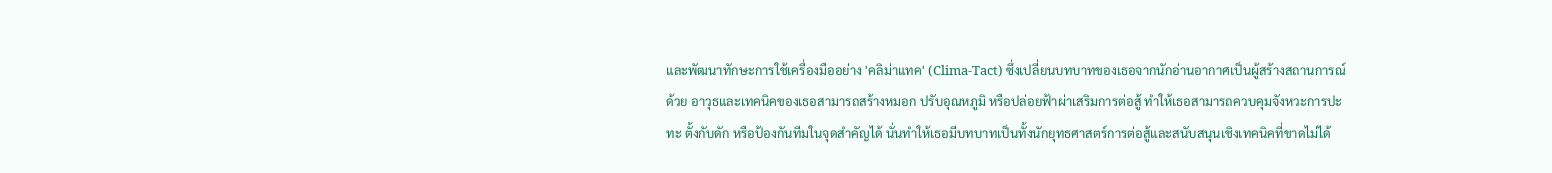และพัฒนาทักษะการใช้เครื่องมืออย่าง 'คลิม่าแทค' (Clima-Tact) ซึ่งเปลี่ยนบทบาทของเธอจากนักอ่านอากาศเป็นผู้สร้างสถานการณ์ด้วย อาวุธและเทคนิคของเธอสามารถสร้างหมอก ปรับอุณหภูมิ หรือปล่อยฟ้าผ่าเสริมการต่อสู้ ทำให้เธอสามารถควบคุมจังหวะการปะทะ ตั้งกับดัก หรือป้องกันทีมในจุดสำคัญได้ นั่นทำให้เธอมีบทบาทเป็นทั้งนักยุทธศาสตร์การต่อสู้และสนับสนุนเชิงเทคนิคที่ขาดไม่ได้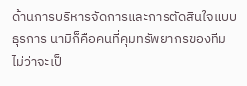ด้านการบริหารจัดการและการตัดสินใจแบบธุรการ นามิก็คือคนที่คุมทรัพยากรของทีม ไม่ว่าจะเป็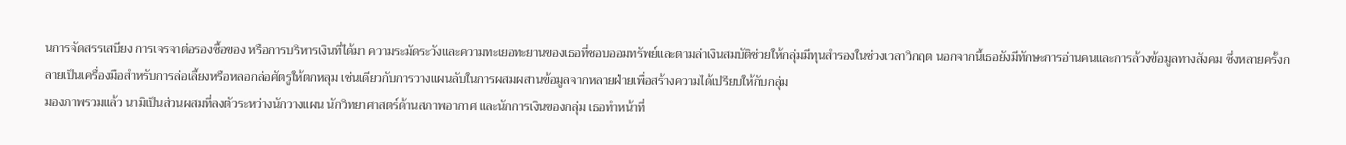นการจัดสรรเสบียง การเจรจาต่อรองซื้อของ หรือการบริหารเงินที่ได้มา ความระมัดระวังและความทะเยอทะยานของเธอที่ชอบออมทรัพย์และตามล่าเงินสมบัติช่วยให้กลุ่มมีทุนสำรองในช่วงเวลาวิกฤต นอกจากนี้เธอยังมีทักษะการอ่านคนและการล้วงข้อมูลทางสังคม ซึ่งหลายครั้งกลายเป็นเครื่องมือสำหรับการล่อเลี้ยงหรือหลอกล่อศัตรูให้ตกหลุม เช่นเดียวกับการวางแผนลับในการผสมผสานข้อมูลจากหลายฝ่ายเพื่อสร้างความได้เปรียบให้กับกลุ่ม
มองภาพรวมแล้ว นามิเป็นส่วนผสมที่ลงตัวระหว่างนักวางแผน นักวิทยาศาสตร์ด้านสภาพอากาศ และนักการเงินของกลุ่ม เธอทำหน้าที่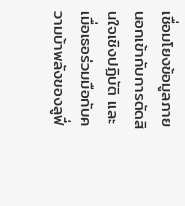เชื่อมโยงข้อมูลภายนอกเข้ากับการตัดสินใจเชิงปฏิบัติ และเมื่อเธอร่วมมือกับความบ้าพลังของลูฟี่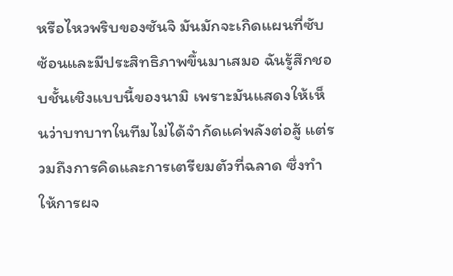หรือไหวพริบของซันจิ มันมักจะเกิดแผนที่ซับซ้อนและมีประสิทธิภาพขึ้นมาเสมอ ฉันรู้สึกชอบชั้นเชิงแบบนี้ของนามิ เพราะมันแสดงให้เห็นว่าบทบาทในทีมไม่ได้จำกัดแค่พลังต่อสู้ แต่รวมถึงการคิดและการเตรียมตัวที่ฉลาด ซึ่งทำให้การผจ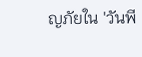ญภัยใน 'วันพี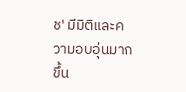ช' มีมิติและความอบอุ่นมากขึ้น